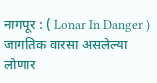नागपूर : ( Lonar In Danger ) जागतिक वारसा असलेल्या लोणार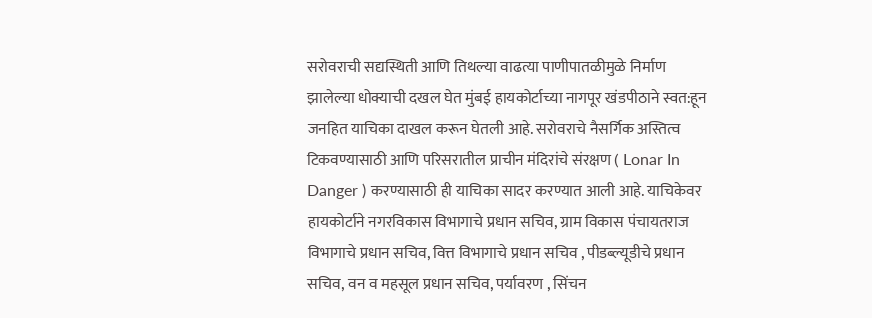सरोवराची सद्यस्थिती आणि तिथल्या वाढत्या पाणीपातळीमुळे निर्माण झालेल्या धोक्याची दखल घेत मुंबई हायकोर्टाच्या नागपूर खंडपीठाने स्वत:हून जनहित याचिका दाखल करून घेतली आहे. सरोवराचे नैसर्गिक अस्तित्व टिकवण्यासाठी आणि परिसरातील प्राचीन मंदिरांचे संरक्षण ( Lonar In Danger ) करण्यासाठी ही याचिका सादर करण्यात आली आहे. याचिकेवर हायकोर्टाने नगरविकास विभागाचे प्रधान सचिव, ग्राम विकास पंचायतराज विभागाचे प्रधान सचिव, वित्त विभागाचे प्रधान सचिव , पीडब्ल्यूडीचे प्रधान सचिव, वन व महसूल प्रधान सचिव, पर्यावरण , सिंचन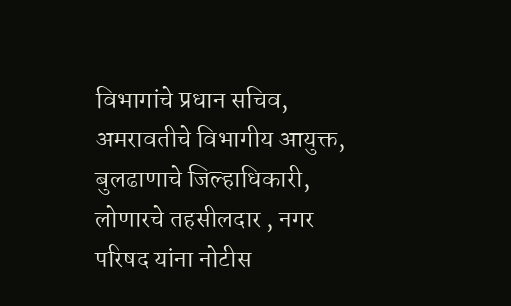विभागांचे प्रधान सचिव, अमरावतीचे विभागीय आयुक्त, बुलढाणाचे जिल्हाधिकारी, लोणारचे तहसीलदार , नगर परिषद यांना नोटीस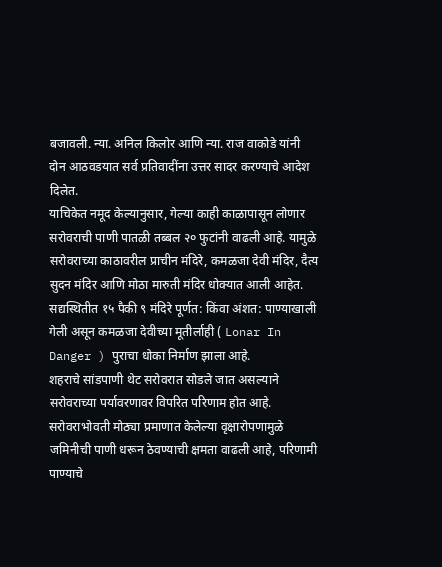बजावली. न्या. अनिल किलोर आणि न्या. राज वाकोडे यांनी दोन आठवडयात सर्व प्रतिवादींना उत्तर सादर करण्याचे आदेश दिलेत.
याचिकेत नमूद केल्यानुसार, गेल्या काही काळापासून लोणार सरोवराची पाणी पातळी तब्बल २० फुटांनी वाढली आहे. यामुळे सरोवराच्या काठावरील प्राचीन मंदिरे, कमळजा देवी मंदिर, दैत्य सुदन मंदिर आणि मोठा मारुती मंदिर धोक्यात आली आहेत. सद्यस्थितीत १५ पैकी ९ मंदिरे पूर्णत: किंवा अंशत: पाण्याखाली गेली असून कमळजा देवीच्या मूतीर्लाही ( Lonar In Danger ) पुराचा धोका निर्माण झाला आहे.
शहराचे सांडपाणी थेट सरोवरात सोडले जात असल्याने सरोवराच्या पर्यावरणावर विपरित परिणाम होत आहे. सरोवराभोवती मोठ्या प्रमाणात केलेल्या वृक्षारोपणामुळे जमिनीची पाणी धरून ठेवण्याची क्षमता वाढली आहे, परिणामी पाण्याचे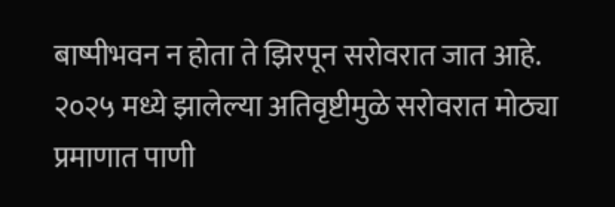बाष्पीभवन न होता ते झिरपून सरोवरात जात आहे. २०२५ मध्ये झालेल्या अतिवृष्टीमुळे सरोवरात मोठ्या प्रमाणात पाणी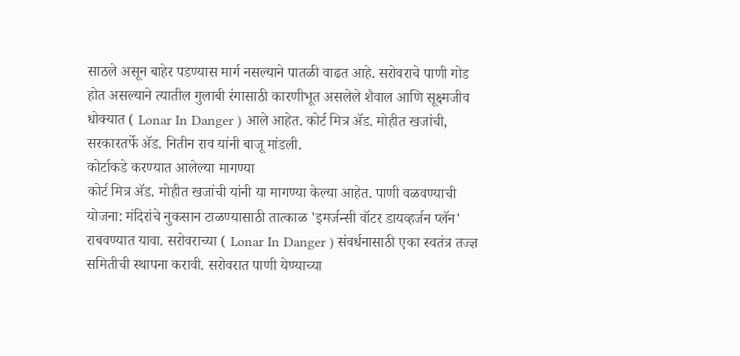साठले असून बाहेर पडण्यास मार्ग नसल्याने पातळी वाढत आहे. सरोवराचे पाणी गोड होत असल्याने त्यातील गुलाबी रंगासाठी कारणीभूत असलेले शैवाल आणि सूक्ष्मजीव धोक्यात ( Lonar In Danger ) आले आहेत. कोर्ट मित्र ॲड. मोहीत खजांची, सरकारतर्फे ॲड. नितीन राव यांनी बाजू मांडली.
कोर्टाकडे करण्यात आलेल्या मागण्या
कोर्ट मित्र ॲड. मोहीत खजांची यांनी या मागण्या केल्या आहेत. पाणी वळवण्याची योजना: मंदिरांचे नुकसान टाळण्यासाठी तात्काळ 'इमर्जन्सी वॉटर डायव्हर्जन प्लॅन' राबवण्यात यावा. सरोवराच्या ( Lonar In Danger ) संवर्धनासाठी एका स्वतंत्र तज्ज्ञ समितीची स्थापना करावी. सरोवरात पाणी येण्याच्या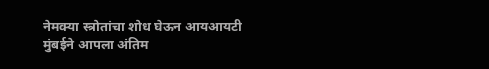नेमक्या स्त्रोतांचा शोध घेऊन आयआयटी मुंबईने आपला अंतिम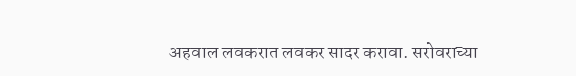अहवाल लवकरात लवकर सादर करावा. सरोवराच्या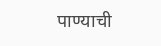पाण्याची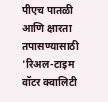पीएच पातळी आणि क्षारता तपासण्यासाठी 'रिअल-टाइम वॉटर क्वालिटी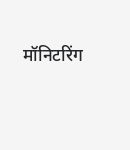मॉनिटरिंग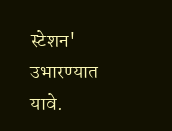स्टेशन' उभारण्यात यावे.